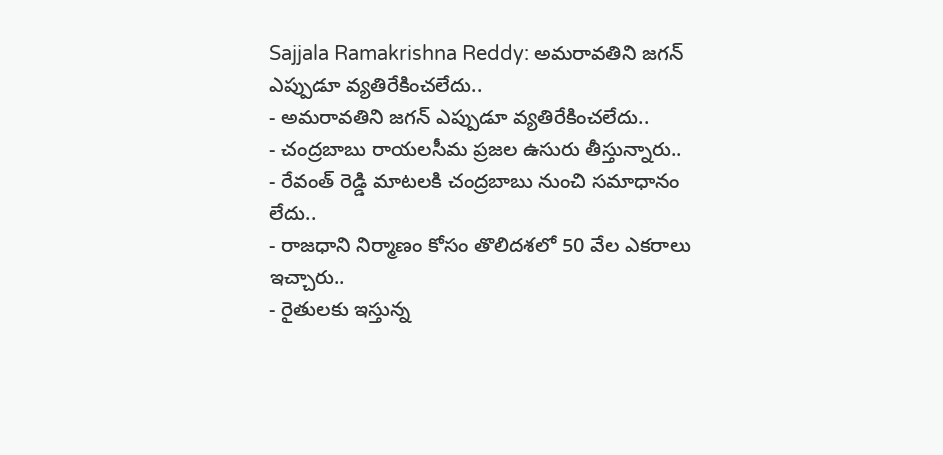Sajjala Ramakrishna Reddy: అమరావతిని జగన్ ఎప్పుడూ వ్యతిరేకించలేదు..
- అమరావతిని జగన్ ఎప్పుడూ వ్యతిరేకించలేదు..
- చంద్రబాబు రాయలసీమ ప్రజల ఉసురు తీస్తున్నారు..
- రేవంత్ రెడ్డి మాటలకి చంద్రబాబు నుంచి సమాధానం లేదు..
- రాజధాని నిర్మాణం కోసం తొలిదశలో 50 వేల ఎకరాలు ఇచ్చారు..
- రైతులకు ఇస్తున్న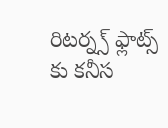రిటర్న్స్ ఫ్లాట్స్ కు కనీస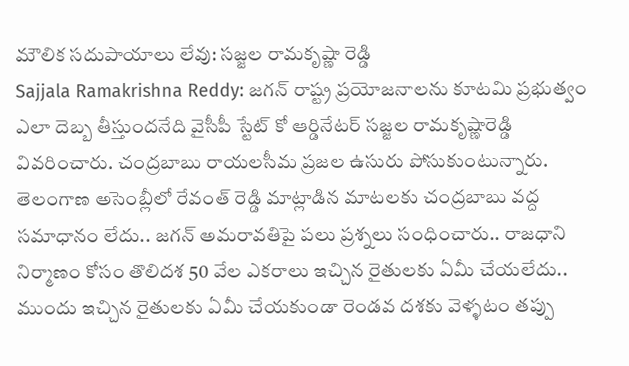మౌలిక సదుపాయాలు లేవు: సజ్జల రామకృష్ణా రెడ్డి
Sajjala Ramakrishna Reddy: జగన్ రాష్ట్ర ప్రయోజనాలను కూటమి ప్రభుత్వం ఎలా దెబ్బ తీస్తుందనేది వైసీపీ స్టేట్ కో ఆర్డినేటర్ సజ్జల రామకృష్ణారెడ్డి వివరించారు. చంద్రబాబు రాయలసీమ ప్రజల ఉసురు పోసుకుంటున్నారు. తెలంగాణ అసెంబ్లీలో రేవంత్ రెడ్డి మాట్లాడిన మాటలకు చంద్రబాబు వద్ద సమాధానం లేదు.. జగన్ అమరావతిపై పలు ప్రశ్నలు సంధించారు.. రాజధాని నిర్మాణం కోసం తొలిదశ 50 వేల ఎకరాలు ఇచ్చిన రైతులకు ఏమీ చేయలేదు.. ముందు ఇచ్చిన రైతులకు ఏమీ చేయకుండా రెండవ దశకు వెళ్ళటం తప్పు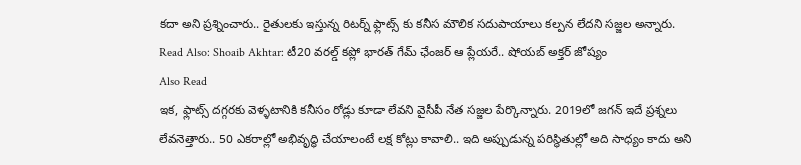కదా అని ప్రశ్నించారు.. రైతులకు ఇస్తున్న రిటర్న్ ఫ్లాట్స్ కు కనీస మౌలిక సదుపాయాలు కల్పన లేదని సజ్జల అన్నారు.
Read Also: Shoaib Akhtar: టీ20 వరల్డ్ కప్లో భారత్ గేమ్ ఛేంజర్ ఆ ప్లేయరే.. షోయబ్ అక్తర్ జోష్యం
Also Read
ఇక, ఫ్లాట్స్ దగ్గరకు వెళ్ళటానికి కనీసం రోడ్లు కూడా లేవని వైసీపీ నేత సజ్జల పేర్కొన్నారు. 2019లో జగన్ ఇదే ప్రశ్నలు లేవనెత్తారు.. 50 ఎకరాల్లో అభివృద్ధి చేయాలంటే లక్ష కోట్లు కావాలి.. ఇది అప్పుడున్న పరిస్థితుల్లో అది సాధ్యం కాదు అని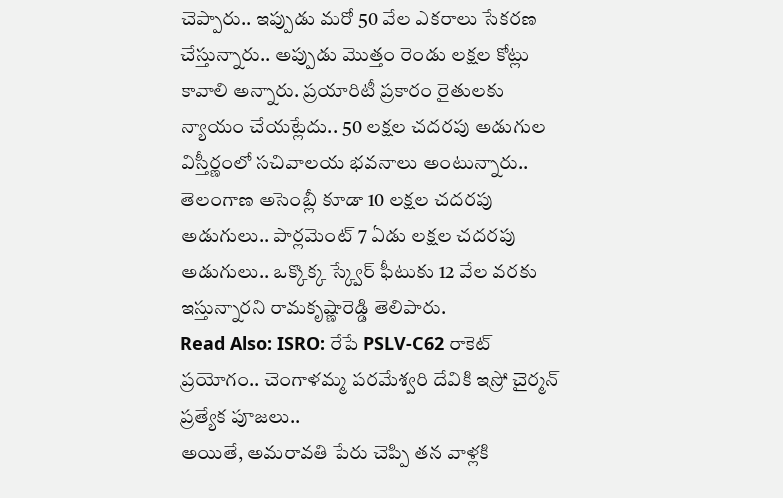చెప్పారు.. ఇప్పుడు మరో 50 వేల ఎకరాలు సేకరణ చేస్తున్నారు.. అప్పుడు మొత్తం రెండు లక్షల కోట్లు కావాలి అన్నారు. ప్రయారిటీ ప్రకారం రైతులకు న్యాయం చేయట్లేదు.. 50 లక్షల చదరపు అడుగుల విస్తీర్ణంలో సచివాలయ భవనాలు అంటున్నారు.. తెలంగాణ అసెంబ్లీ కూడా 10 లక్షల చదరపు అడుగులు.. పార్లమెంట్ 7 ఏడు లక్షల చదరపు అడుగులు.. ఒక్కొక్క స్క్వేర్ ఫీటుకు 12 వేల వరకు ఇస్తున్నారని రామకృష్ణారెడ్డి తెలిపారు.
Read Also: ISRO: రేపే PSLV-C62 రాకెట్ ప్రయోగం.. చెంగాళమ్మ పరమేశ్వరి దేవికి ఇస్రో చైర్మన్ ప్రత్యేక పూజలు..
అయితే, అమరావతి పేరు చెప్పి తన వాళ్లకి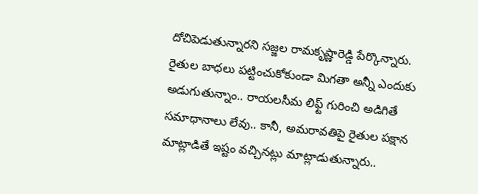దోచిపెడుతున్నారని సజ్జల రామకృష్ణారెడ్డి పేర్కొన్నారు. రైతుల బాధలు పట్టించుకోకుండా మిగతా అన్నీ ఎందుకు అడుగుతున్నాం.. రాయలసీమ లిఫ్ట్ గురించి అడిగితే సమాధానాలు లేవు.. కానీ, అమరావతిపై రైతుల పక్షాన మాట్లాడితే ఇష్టం వచ్చినట్లు మాట్లాడుతున్నారు..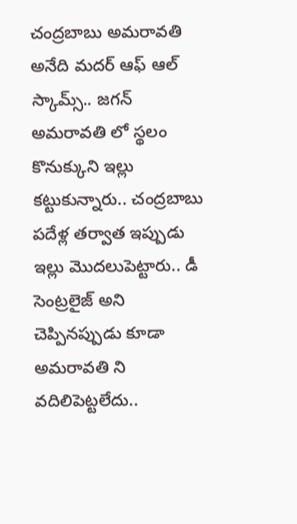చంద్రబాబు అమరావతి అనేది మదర్ ఆఫ్ ఆల్ స్కామ్స్.. జగన్ అమరావతి లో స్థలం కొనుక్కుని ఇల్లు కట్టుకున్నారు.. చంద్రబాబు పదేళ్ల తర్వాత ఇప్పుడు ఇల్లు మొదలుపెట్టారు.. డీ సెంట్రలైజ్ అని చెప్పినప్పుడు కూడా అమరావతి ని వదిలిపెట్టలేదు..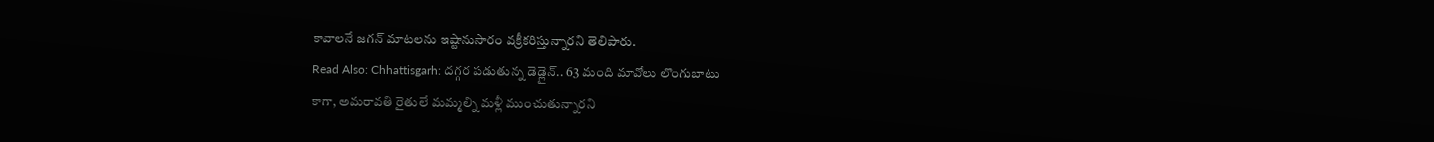కావాలనే జగన్ మాటలను ఇష్టానుసారం వక్రీకరిస్తున్నారని తెలిపారు.
Read Also: Chhattisgarh: దగ్గర పడుతున్న డెడ్లైన్.. 63 మంది మావోలు లొంగుబాటు
కాగా, అమరావతి రైతులే మమ్మల్ని మళ్లీ ముంచుతున్నారని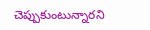చెప్పుకుంటున్నారని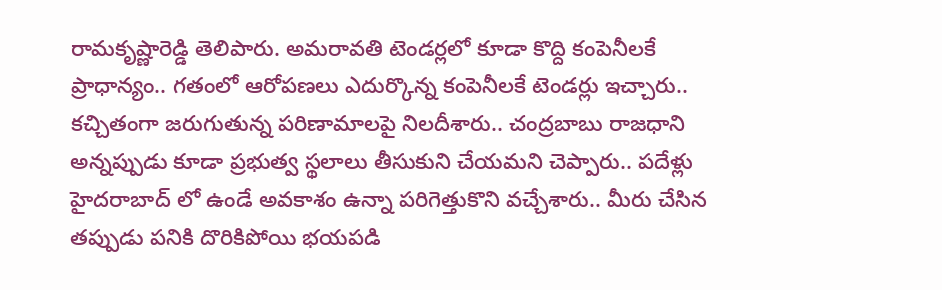రామకృష్ణారెడ్డి తెలిపారు. అమరావతి టెండర్లలో కూడా కొద్ది కంపెనీలకే ప్రాధాన్యం.. గతంలో ఆరోపణలు ఎదుర్కొన్న కంపెనీలకే టెండర్లు ఇచ్చారు.. కచ్చితంగా జరుగుతున్న పరిణామాలపై నిలదీశారు.. చంద్రబాబు రాజధాని అన్నప్పుడు కూడా ప్రభుత్వ స్థలాలు తీసుకుని చేయమని చెప్పారు.. పదేళ్లు హైదరాబాద్ లో ఉండే అవకాశం ఉన్నా పరిగెత్తుకొని వచ్చేశారు.. మీరు చేసిన తప్పుడు పనికి దొరికిపోయి భయపడి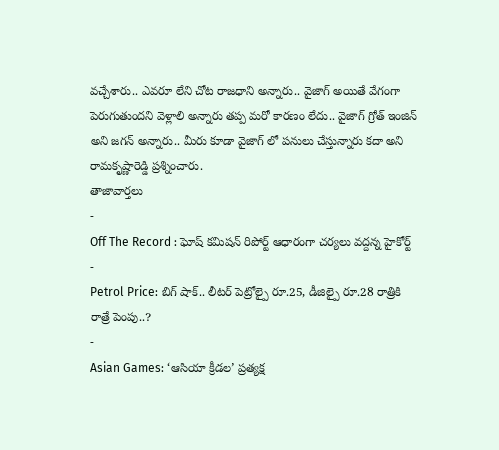వచ్చేశారు.. ఎవరూ లేని చోట రాజధాని అన్నారు.. వైజాగ్ అయితే వేగంగా పెరుగుతుందని వెళ్లాలి అన్నారు తప్ప మరో కారణం లేదు.. వైజాగ్ గ్రోత్ ఇంజిన్ అని జగన్ అన్నారు.. మీరు కూడా వైజాగ్ లో పనులు చేస్తున్నారు కదా అని రామకృష్ణారెడ్డి ప్రశ్నించారు.
తాజావార్తలు
-
Off The Record : ఘోష్ కమిషన్ రిపోర్ట్ ఆధారంగా చర్యలు వద్దన్న హైకోర్ట్
-
Petrol Price: బిగ్ షాక్.. లీటర్ పెట్రోల్పై రూ.25, డీజిల్పై రూ.28 రాత్రికి రాత్రే పెంపు..?
-
Asian Games: ‘ఆసియా క్రీడల’ ప్రత్యక్ష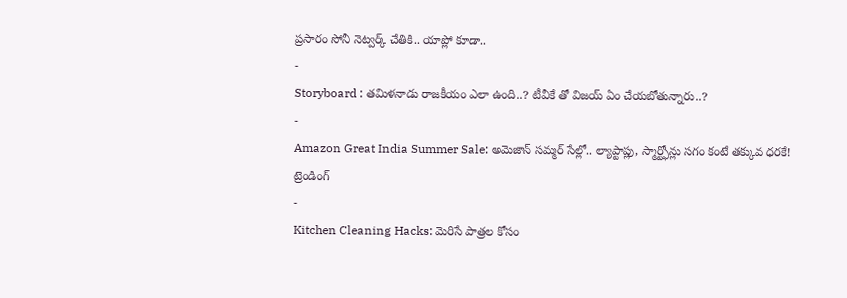ప్రసారం సోనీ నెట్వర్క్ చేతికి.. యాప్లో కూడా..
-
Storyboard : తమిళనాడు రాజకీయం ఎలా ఉంది..? టీవీకే తో విజయ్ ఏం చేయబోతున్నారు..?
-
Amazon Great India Summer Sale: అమెజాన్ సమ్మర్ సేల్లో.. ల్యాప్టాప్లు, స్మార్ట్ఫోన్లు సగం కంటే తక్కువ ధరకే!
ట్రెండింగ్
-
Kitchen Cleaning Hacks: మెరిసే పాత్రల కోసం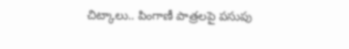చిట్కాలు.. పింగాణీ పాత్రలపై పసుపు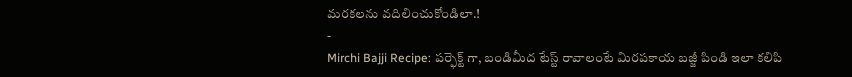మరకలను వదిలించుకోండిలా.!
-
Mirchi Bajji Recipe: పర్ఫెక్ట్ గా, బండిమీద టేస్ట్ రావాలంటే మిరపకాయ బజ్జీ పిండి ఇలా కలిపి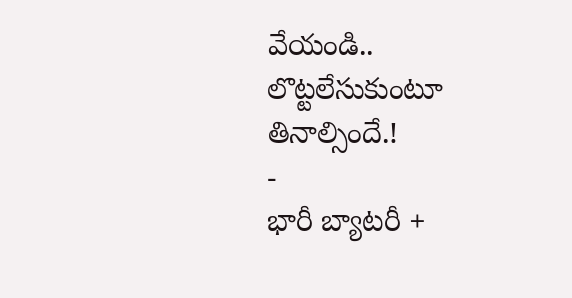వేయండి.. లొట్టలేసుకుంటూ తినాల్సిందే.!
-
భారీ బ్యాటరీ +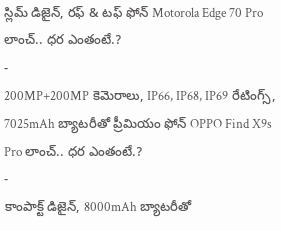స్లిమ్ డిజైన్, రఫ్ & టఫ్ ఫోన్ Motorola Edge 70 Pro లాంచ్.. ధర ఎంతంటే.?
-
200MP+200MP కెమెరాలు, IP66, IP68, IP69 రేటింగ్స్, 7025mAh బ్యాటరీతో ప్రీమియం ఫోన్ OPPO Find X9s Pro లాంచ్.. ధర ఎంతంటే.?
-
కాంపాక్ట్ డిజైన్, 8000mAh బ్యాటరీతో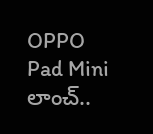OPPO Pad Mini లాంచ్..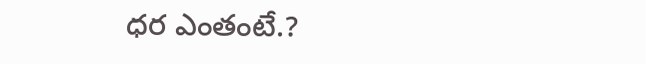ధర ఎంతంటే.?